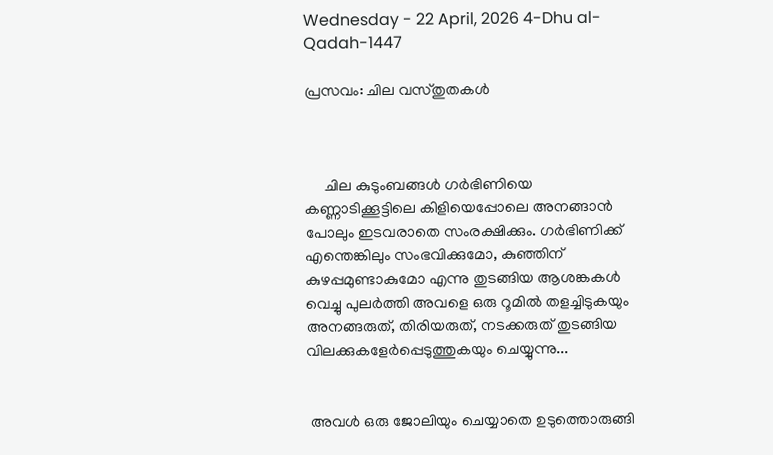Wednesday - 22 April, 2026 4-Dhu al-Qadah-1447

പ്രസവം: ചില വസ്തുതകള്‍



     ചില കുടുംബങ്ങള്‍ ഗര്‍ഭിണിയെ കണ്ണാടിക്കൂട്ടിലെ കിളിയെപ്പോലെ അനങ്ങാന്‍ പോലും ഇടവരാതെ സംരക്ഷിക്കും. ഗര്‍ഭിണിക്ക് എന്തെങ്കിലും സംഭവിക്കുമോ, കുഞ്ഞിന് കുഴപ്പമുണ്ടാകുമോ എന്നു തുടങ്ങിയ ആശങ്കകള്‍ വെച്ചു പുലര്‍ത്തി അവളെ ഒരു റൂമില്‍ തളച്ചിടുകയും അനങ്ങരുത്, തിരിയരുത്, നടക്കരുത് തുടങ്ങിയ വിലക്കുകളേര്‍പ്പെടുത്തുകയും ചെയ്യുന്നു...


 അവള്‍ ഒരു ജോലിയും ചെയ്യാതെ ഉടുത്തൊരുങ്ങി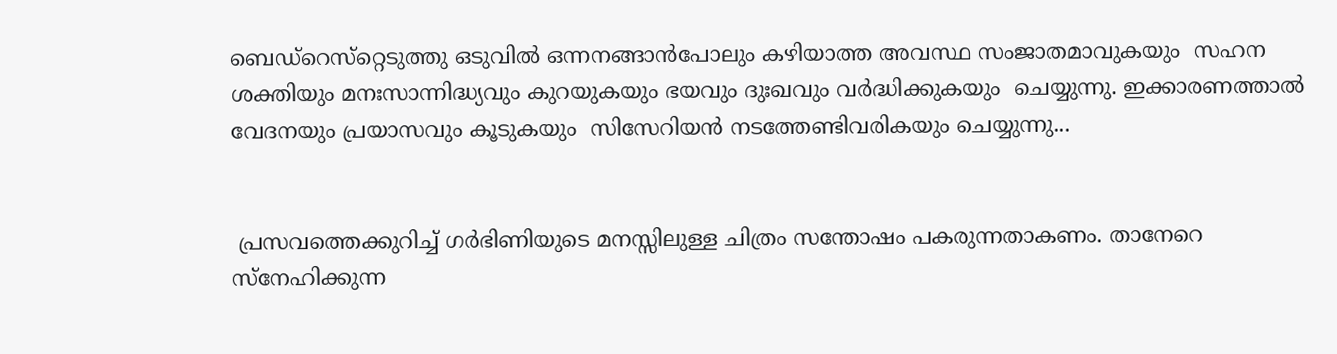ബെഡ്‌റെസ്‌റ്റെടുത്തു ഒടുവില്‍ ഒന്നനങ്ങാന്‍പോലും കഴിയാത്ത അവസ്ഥ സംജാതമാവുകയും  സഹന ശക്തിയും മനഃസാന്നിദ്ധ്യവും കുറയുകയും ഭയവും ദുഃഖവും വര്‍ദ്ധിക്കുകയും  ചെയ്യുന്നു. ഇക്കാരണത്താല്‍ വേദനയും പ്രയാസവും കൂടുകയും  സിസേറിയന്‍ നടത്തേണ്ടിവരികയും ചെയ്യുന്നു...


 പ്രസവത്തെക്കുറിച്ച് ഗര്‍ഭിണിയുടെ മനസ്സിലുള്ള ചിത്രം സന്തോഷം പകരുന്നതാകണം. താനേറെ സ്‌നേഹിക്കുന്ന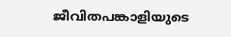ജീവിതപങ്കാളിയുടെ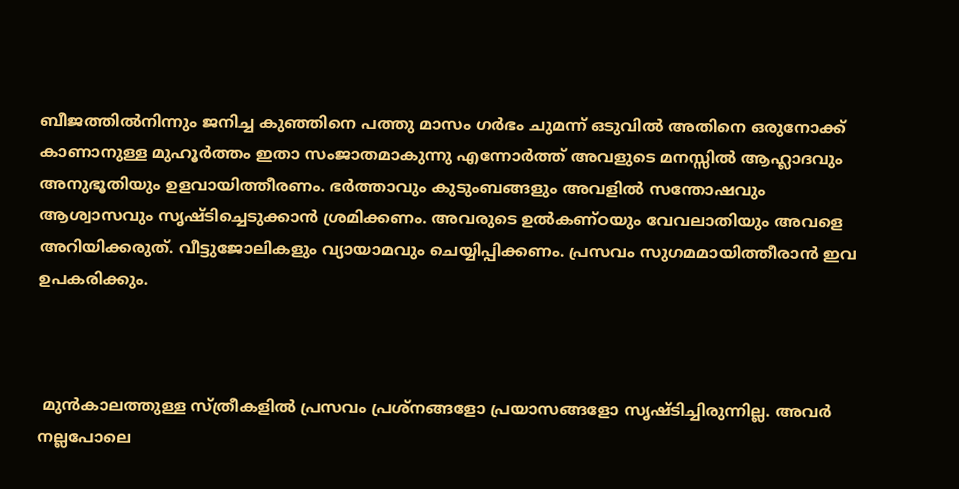ബീജത്തില്‍നിന്നും ജനിച്ച കുഞ്ഞിനെ പത്തു മാസം ഗര്‍ഭം ചുമന്ന് ഒടുവില്‍ അതിനെ ഒരുനോക്ക് കാണാനുള്ള മുഹൂര്‍ത്തം ഇതാ സംജാതമാകുന്നു എന്നോര്‍ത്ത് അവളുടെ മനസ്സില്‍ ആഹ്ലാദവും അനുഭൂതിയും ഉളവായിത്തീരണം. ഭര്‍ത്താവും കുടുംബങ്ങളും അവളില്‍ സന്തോഷവും ആശ്വാസവും സൃഷ്ടിച്ചെടുക്കാന്‍ ശ്രമിക്കണം. അവരുടെ ഉല്‍കണ്ഠയും വേവലാതിയും അവളെ അറിയിക്കരുത്. വീട്ടുജോലികളും വ്യായാമവും ചെയ്യിപ്പിക്കണം. പ്രസവം സുഗമമായിത്തീരാന്‍ ഇവ ഉപകരിക്കും.



 മുന്‍കാലത്തുള്ള സ്ത്രീകളില്‍ പ്രസവം പ്രശ്‌നങ്ങളോ പ്രയാസങ്ങളോ സൃഷ്ടിച്ചിരുന്നില്ല. അവര്‍ നല്ലപോലെ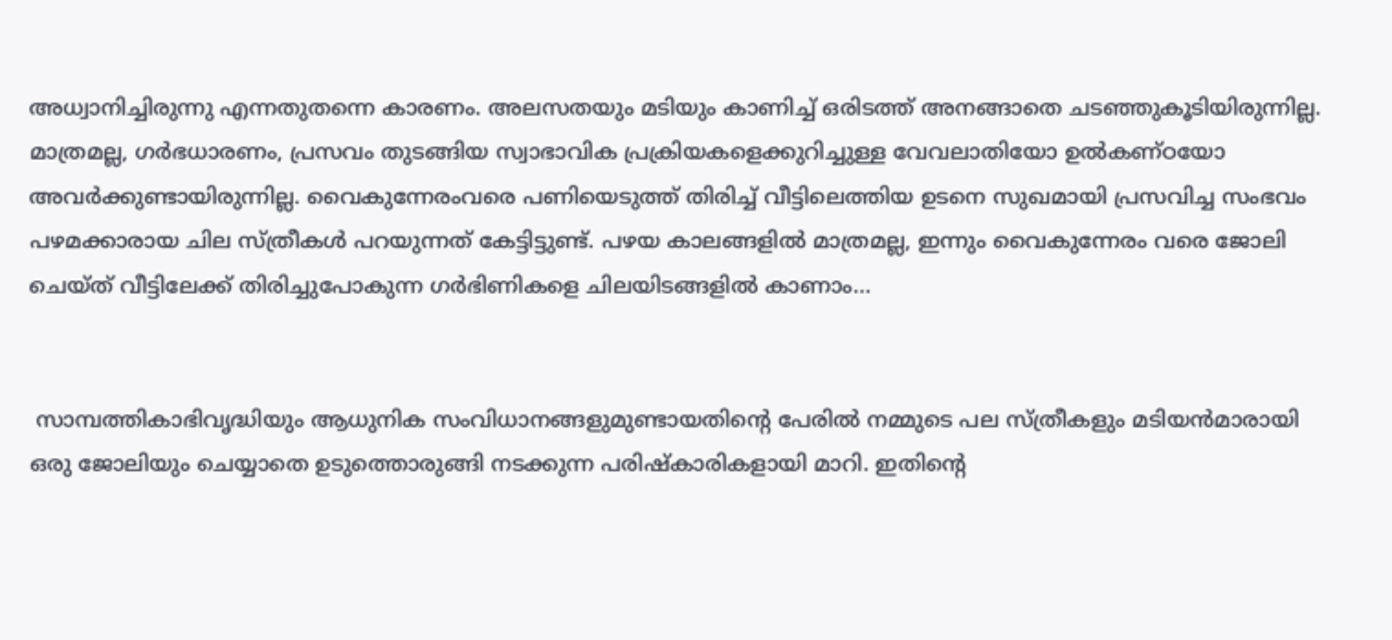അധ്വാനിച്ചിരുന്നു എന്നതുതന്നെ കാരണം. അലസതയും മടിയും കാണിച്ച് ഒരിടത്ത് അനങ്ങാതെ ചടഞ്ഞുകൂടിയിരുന്നില്ല. മാത്രമല്ല, ഗര്‍ഭധാരണം, പ്രസവം തുടങ്ങിയ സ്വാഭാവിക പ്രക്രിയകളെക്കുറിച്ചുള്ള വേവലാതിയോ ഉല്‍കണ്ഠയോ അവര്‍ക്കുണ്ടായിരുന്നില്ല. വൈകുന്നേരംവരെ പണിയെടുത്ത് തിരിച്ച് വീട്ടിലെത്തിയ ഉടനെ സുഖമായി പ്രസവിച്ച സംഭവം പഴമക്കാരായ ചില സ്ത്രീകള്‍ പറയുന്നത് കേട്ടിട്ടുണ്ട്. പഴയ കാലങ്ങളില്‍ മാത്രമല്ല, ഇന്നും വൈകുന്നേരം വരെ ജോലി ചെയ്ത് വീട്ടിലേക്ക് തിരിച്ചുപോകുന്ന ഗര്‍ഭിണികളെ ചിലയിടങ്ങളില്‍ കാണാം...


 സാമ്പത്തികാഭിവൃദ്ധിയും ആധുനിക സംവിധാനങ്ങളുമുണ്ടായതിന്റെ പേരില്‍ നമ്മുടെ പല സ്ത്രീകളും മടിയന്‍മാരായി ഒരു ജോലിയും ചെയ്യാതെ ഉടുത്തൊരുങ്ങി നടക്കുന്ന പരിഷ്‌കാരികളായി മാറി. ഇതിന്റെ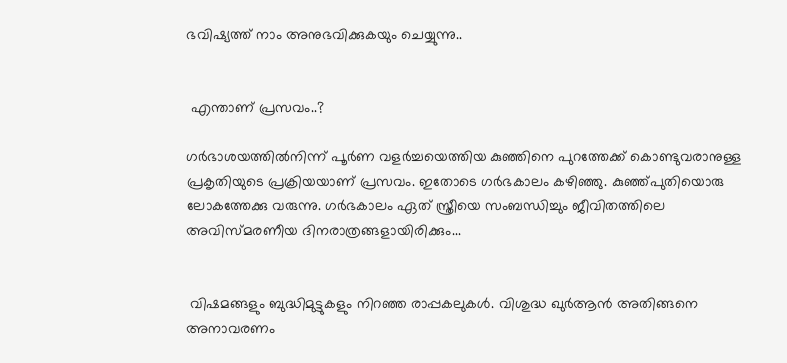ഭവിഷ്യത്ത് നാം അനുഭവിക്കുകയും ചെയ്യുന്നു..


 എന്താണ് പ്രസവം..?

ഗര്‍ഭാശയത്തില്‍നിന്ന് പൂര്‍ണ വളര്‍ച്ചയെത്തിയ കുഞ്ഞിനെ പുറത്തേക്ക് കൊണ്ടുവരാനുള്ള പ്രകൃതിയുടെ പ്രക്രിയയാണ് പ്രസവം. ഇതോടെ ഗര്‍ഭകാലം കഴിഞ്ഞു. കുഞ്ഞ്പുതിയൊരു ലോകത്തേക്കു വരുന്നു. ഗര്‍ഭകാലം ഏത് സ്ത്രീയെ സംബന്ധിച്ചും ജീവിതത്തിലെ അവിസ്മരണീയ ദിനരാത്രങ്ങളായിരിക്കും...


 വിഷമങ്ങളും ബുദ്ധിമുട്ടുകളും നിറഞ്ഞ രാപ്പകലുകള്‍. വിശുദ്ധ ഖുര്‍ആന്‍ അതിങ്ങനെ അനാവരണം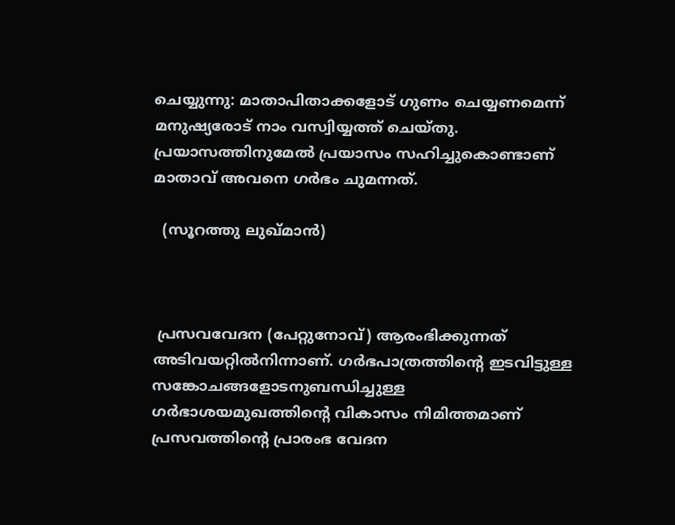ചെയ്യുന്നു: മാതാപിതാക്കളോട് ഗുണം ചെയ്യണമെന്ന് മനുഷ്യരോട് നാം വസ്വിയ്യത്ത് ചെയ്തു. പ്രയാസത്തിനുമേല്‍ പ്രയാസം സഹിച്ചുകൊണ്ടാണ് മാതാവ് അവനെ ഗര്‍ഭം ചുമന്നത്.

  (സൂറത്തു ലുഖ്മാന്‍)



 പ്രസവവേദന (പേറ്റുനോവ്) ആരംഭിക്കുന്നത് അടിവയറ്റില്‍നിന്നാണ്. ഗര്‍ഭപാത്രത്തിന്റെ ഇടവിട്ടുള്ള സങ്കോചങ്ങളോടനുബന്ധിച്ചുള്ള ഗര്‍ഭാശയമുഖത്തിന്റെ വികാസം നിമിത്തമാണ് പ്രസവത്തിന്റെ പ്രാരംഭ വേദന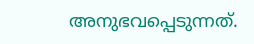അനുഭവപ്പെടുന്നത്.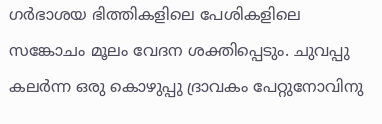ഗര്‍ഭാശയ ഭിത്തികളിലെ പേശികളിലെ സങ്കോചം മൂലം വേദന ശക്തിപ്പെടും. ചുവപ്പു കലര്‍ന്ന ഒരു കൊഴുപ്പു ദ്രാവകം പേറ്റുനോവിനു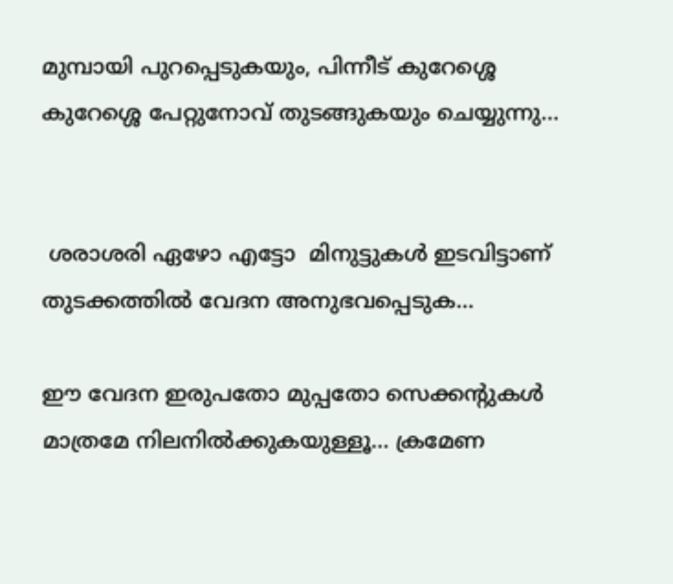മുമ്പായി പുറപ്പെടുകയും, പിന്നീട് കുറേശ്ശെ കുറേശ്ശെ പേറ്റുനോവ് തുടങ്ങുകയും ചെയ്യുന്നു...


 ശരാശരി ഏഴോ എട്ടോ  മിനുട്ടുകള്‍ ഇടവിട്ടാണ് തുടക്കത്തില്‍ വേദന അനുഭവപ്പെടുക...

ഈ വേദന ഇരുപതോ മുപ്പതോ സെക്കന്റുകള്‍ മാത്രമേ നിലനില്‍ക്കുകയുള്ളൂ... ക്രമേണ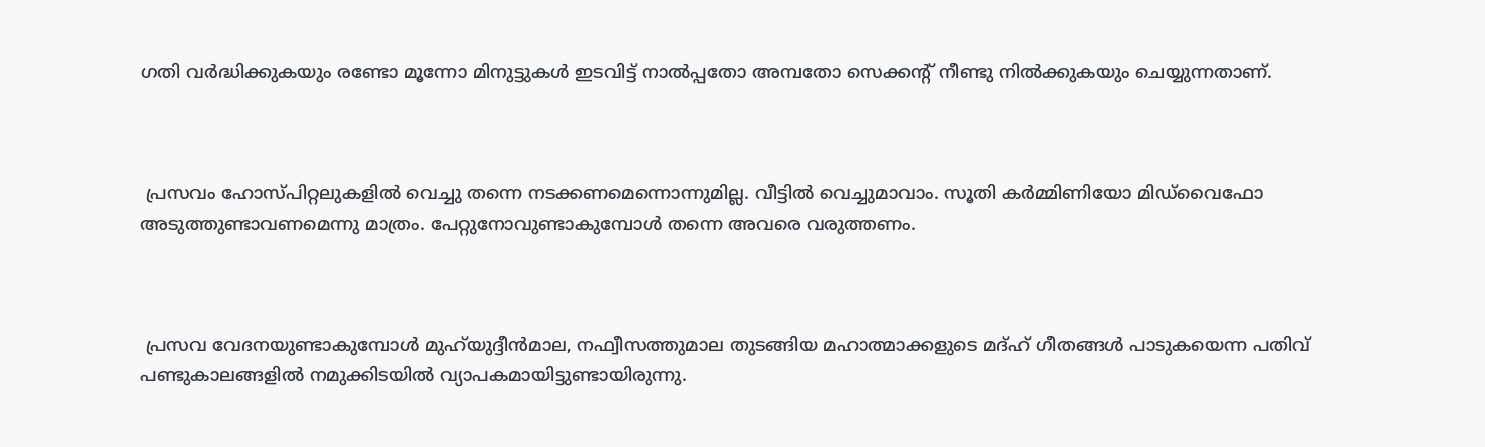ഗതി വര്‍ദ്ധിക്കുകയും രണ്ടോ മൂന്നോ മിനുട്ടുകള്‍ ഇടവിട്ട് നാല്‍പ്പതോ അമ്പതോ സെക്കന്റ് നീണ്ടു നില്‍ക്കുകയും ചെയ്യുന്നതാണ്.



 പ്രസവം ഹോസ്പിറ്റലുകളില്‍ വെച്ചു തന്നെ നടക്കണമെന്നൊന്നുമില്ല. വീട്ടില്‍ വെച്ചുമാവാം. സൂതി കര്‍മ്മിണിയോ മിഡ്‌വൈഫോ അടുത്തുണ്ടാവണമെന്നു മാത്രം. പേറ്റുനോവുണ്ടാകുമ്പോള്‍ തന്നെ അവരെ വരുത്തണം.



 പ്രസവ വേദനയുണ്ടാകുമ്പോള്‍ മുഹ്‌യുദ്ദീന്‍മാല, നഫ്വീസത്തുമാല തുടങ്ങിയ മഹാത്മാക്കളുടെ മദ്ഹ് ഗീതങ്ങള്‍ പാടുകയെന്ന പതിവ് പണ്ടുകാലങ്ങളില്‍ നമുക്കിടയില്‍ വ്യാപകമായിട്ടുണ്ടായിരുന്നു.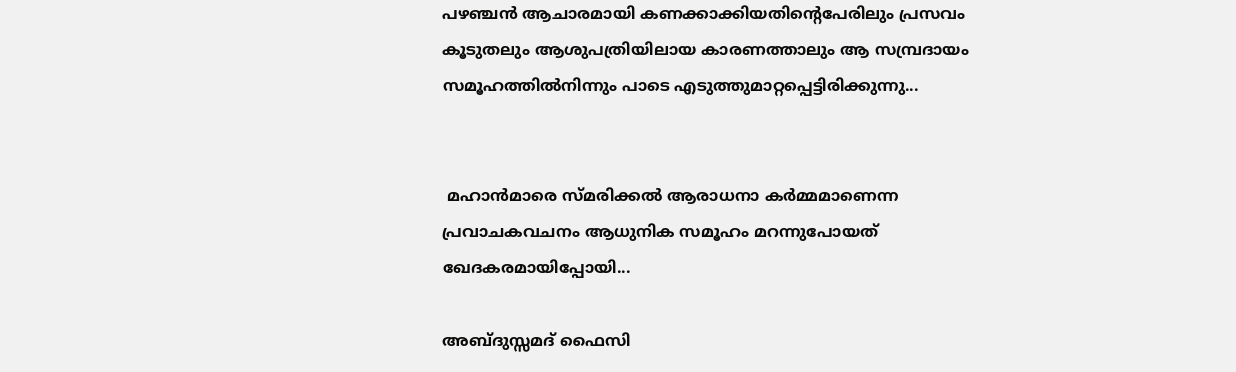പഴഞ്ചന്‍ ആചാരമായി കണക്കാക്കിയതിന്റെപേരിലും പ്രസവം കൂടുതലും ആശുപത്രിയിലായ കാരണത്താലും ആ സമ്പ്രദായം സമൂഹത്തില്‍നിന്നും പാടെ എടുത്തുമാറ്റപ്പെട്ടിരിക്കുന്നു...


 മഹാന്‍മാരെ സ്മരിക്കല്‍ ആരാധനാ കര്‍മ്മമാണെന്ന പ്രവാചകവചനം ആധുനിക സമൂഹം മറന്നുപോയത് ഖേദകരമായിപ്പോയി...

അബ്ദുസ്സമദ് ഫൈസി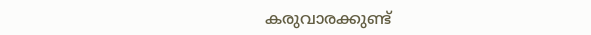കരുവാരക്കുണ്ട്‌‍‍